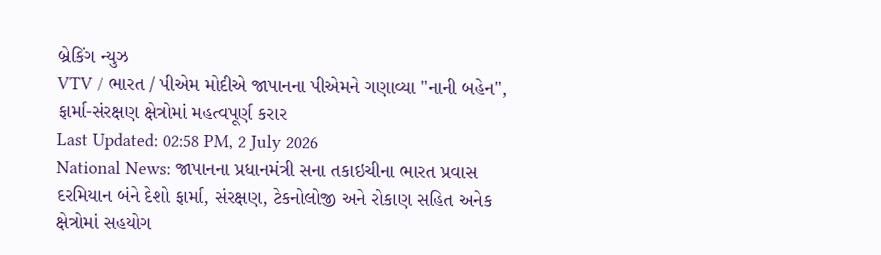બ્રેકિંગ ન્યુઝ
VTV / ભારત / પીએમ મોદીએ જાપાનના પીએમને ગણાવ્યા "નાની બહેન", ફાર્મા-સંરક્ષણ ક્ષેત્રોમાં મહત્વપૂર્ણ કરાર
Last Updated: 02:58 PM, 2 July 2026
National News: જાપાનના પ્રધાનમંત્રી સના તકાઇચીના ભારત પ્રવાસ દરમિયાન બંને દેશો ફાર્મા, સંરક્ષણ, ટેકનોલોજી અને રોકાણ સહિત અનેક ક્ષેત્રોમાં સહયોગ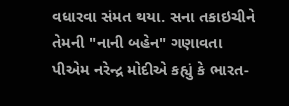વધારવા સંમત થયા. સના તકાઇચીને તેમની "નાની બહેન" ગણાવતા પીએમ નરેન્દ્ર મોદીએ કહ્યું કે ભારત-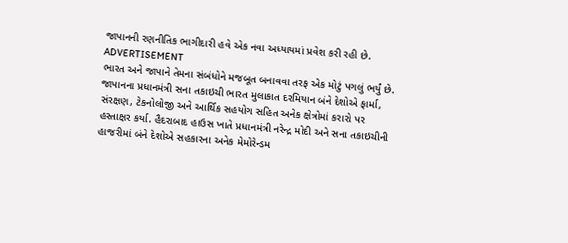જાપાનની રણનીતિક ભાગીદારી હવે એક નવા અધ્યાયમાં પ્રવેશ કરી રહી છે.
ADVERTISEMENT
ભારત અને જાપાને તેમના સંબંધોને મજબૂત બનાવવા તરફ એક મોટું પગલું ભર્યું છે. જાપાનના પ્રધાનમંત્રી સના તકાઇચી ભારત મુલાકાત દરમિયાન બંને દેશોએ ફાર્મા, સંરક્ષણ, ટેકનોલોજી અને આર્થિક સહયોગ સહિત અનેક ક્ષેત્રોમાં કરારો પર હસ્તાક્ષર કર્યા. હૈદરાબાદ હાઉસ ખાતે પ્રધાનમંત્રી નરેન્દ્ર મોદી અને સના તકાઇચીની હાજરીમાં બંને દેશોએ સહકારના અનેક મેમોરેન્ડમ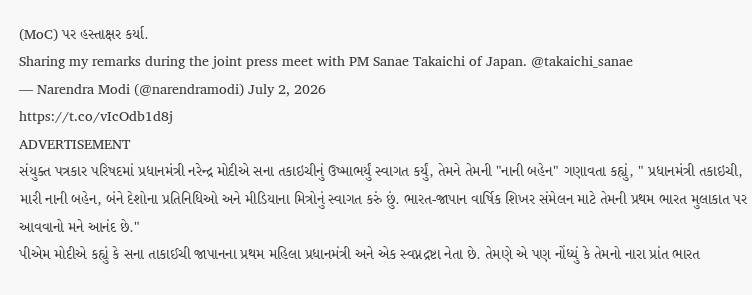(MoC) પર હસ્તાક્ષર કર્યા.
Sharing my remarks during the joint press meet with PM Sanae Takaichi of Japan. @takaichi_sanae
— Narendra Modi (@narendramodi) July 2, 2026
https://t.co/vIcOdb1d8j
ADVERTISEMENT
સંયુક્ત પત્રકાર પરિષદમાં પ્રધાનમંત્રી નરેન્દ્ર મોદીએ સના તકાઇચીનું ઉષ્માભર્યું સ્વાગત કર્યું, તેમને તેમની "નાની બહેન" ગણાવતા કહ્યું, " પ્રધાનમંત્રી તકાઇચી, મારી નાની બહેન, બંને દેશોના પ્રતિનિધિઓ અને મીડિયાના મિત્રોનું સ્વાગત કરું છું. ભારત-જાપાન વાર્ષિક શિખર સંમેલન માટે તેમની પ્રથમ ભારત મુલાકાત પર આવવાનો મને આનંદ છે."
પીએમ મોદીએ કહ્યું કે સના તાકાઈચી જાપાનના પ્રથમ મહિલા પ્રધાનમંત્રી અને એક સ્વપ્નદ્રષ્ટા નેતા છે. તેમણે એ પણ નોંધ્યું કે તેમનો નારા પ્રાંત ભારત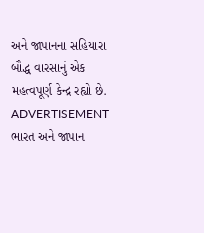અને જાપાનના સહિયારા બૌદ્ધ વારસાનું એક મહત્વપૂર્ણ કેન્દ્ર રહ્યો છે.
ADVERTISEMENT
ભારત અને જાપાન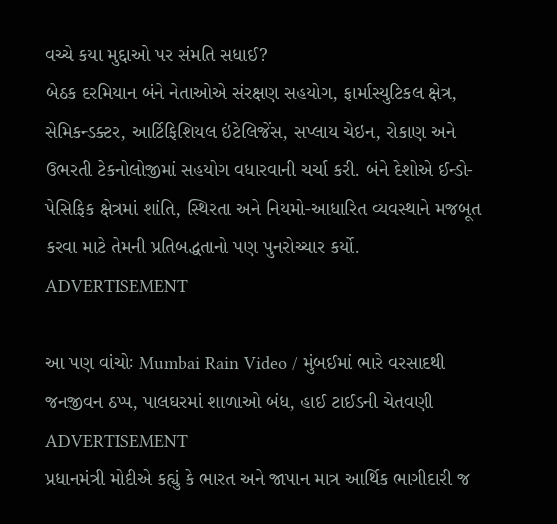વચ્ચે કયા મુદ્દાઓ પર સંમતિ સધાઈ?
બેઠક દરમિયાન બંને નેતાઓએ સંરક્ષણ સહયોગ, ફાર્માસ્યુટિકલ ક્ષેત્ર, સેમિકન્ડક્ટર, આર્ટિફિશિયલ ઇંટેલિજેંસ, સપ્લાય ચેઇન, રોકાણ અને ઉભરતી ટેકનોલોજીમાં સહયોગ વધારવાની ચર્ચા કરી. બંને દેશોએ ઈન્ડો-પેસિફિક ક્ષેત્રમાં શાંતિ, સ્થિરતા અને નિયમો-આધારિત વ્યવસ્થાને મજબૂત કરવા માટે તેમની પ્રતિબદ્ધતાનો પણ પુનરોચ્ચાર કર્યો.
ADVERTISEMENT

આ પણ વાંચોઃ Mumbai Rain Video / મુંબઈમાં ભારે વરસાદથી જનજીવન ઠપ્પ, પાલઘરમાં શાળાઓ બંધ, હાઈ ટાઈડની ચેતવણી
ADVERTISEMENT
પ્રધાનમંત્રી મોદીએ કહ્યું કે ભારત અને જાપાન માત્ર આર્થિક ભાગીદારી જ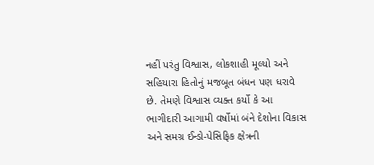નહીં પરંતુ વિશ્વાસ, લોકશાહી મૂલ્યો અને સહિયારા હિતોનું મજબૂત બંધન પણ ધરાવે છે. તેમણે વિશ્વાસ વ્યક્ત કર્યો કે આ ભાગીદારી આગામી વર્ષોમાં બંને દેશોના વિકાસ અને સમગ્ર ઈન્ડો-પેસિફિક ક્ષેત્રની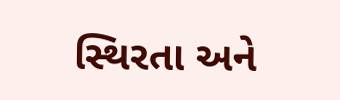સ્થિરતા અને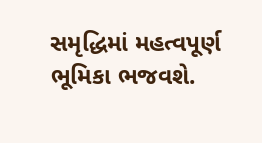સમૃદ્ધિમાં મહત્વપૂર્ણ ભૂમિકા ભજવશે.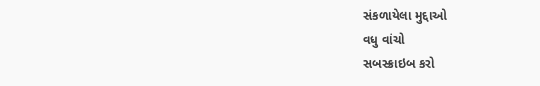સંકળાયેલા મુદ્દાઓ
વધુ વાંચો
સબસ્ક્રાઇબ કરો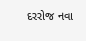દરરોજ નવા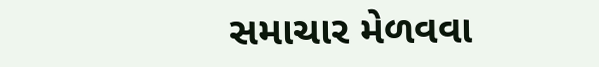સમાચાર મેળવવા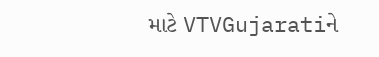માટે VTVGujaratiને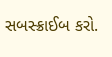સબસ્ક્રાઈબ કરો.